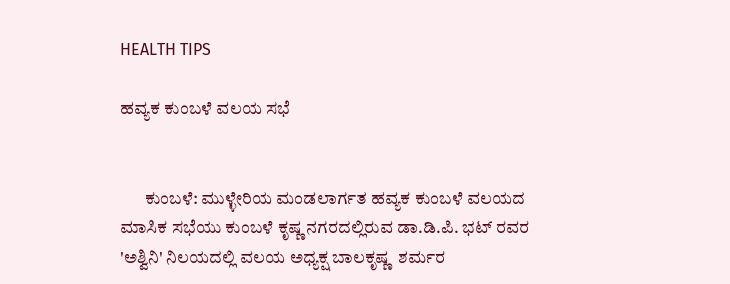HEALTH TIPS

ಹವ್ಯಕ ಕುಂಬಳೆ ವಲಯ ಸಭೆ


       ಕುಂಬಳೆ: ಮುಳ್ಳೇರಿಯ ಮಂಡಲಾರ್ಗತ ಹವ್ಯಕ ಕುಂಬಳೆ ವಲಯದ ಮಾಸಿಕ ಸಭೆಯು ಕುಂಬಳೆ ಕೃಷ್ಣ ನಗರದಲ್ಲಿರುವ ಡಾ.ಡಿ.ಪಿ. ಭಟ್ ರವರ 'ಅಶ್ವಿನಿ' ನಿಲಯದಲ್ಲಿ ವಲಯ ಅಧ್ಯಕ್ಷ ಬಾಲಕೃಷ್ಣ  ಶರ್ಮರ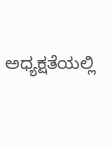ಅಧ್ಯಕ್ಷತೆಯಲ್ಲಿ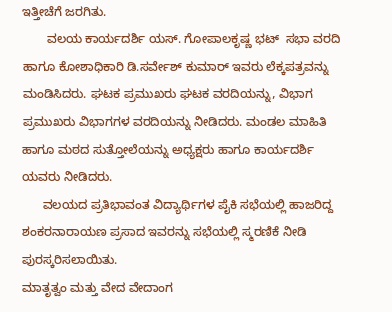ಇತ್ತೀಚೆಗೆ ಜರಗಿತು.
       ವಲಯ ಕಾರ್ಯದರ್ಶಿ ಯಸ್. ಗೋಪಾಲಕೃಷ್ಣ ಭಟ್  ಸಭಾ ವರದಿ ಹಾಗೂ ಕೋಶಾಧಿಕಾರಿ ಡಿ.ಸರ್ವೇಶ್ ಕುಮಾರ್ ಇವರು ಲೆಕ್ಕಪತ್ರವನ್ನು ಮಂಡಿಸಿದರು. ಘಟಕ ಪ್ರಮುಖರು ಘಟಕ ವರದಿಯನ್ನು, ವಿಭಾಗ ಪ್ರಮುಖರು ವಿಭಾಗಗಳ ವರದಿಯನ್ನು ನೀಡಿದರು. ಮಂಡಲ ಮಾಹಿತಿ ಹಾಗೂ ಮಠದ ಸುತ್ತೋಲೆಯನ್ನು ಅಧ್ಯಕ್ಷರು ಹಾಗೂ ಕಾರ್ಯದರ್ಶಿ ಯವರು ನೀಡಿದರು.
      ವಲಯದ ಪ್ರತಿಭಾವಂತ ವಿದ್ಯಾರ್ಥಿಗಳ ಪೈಕಿ ಸಭೆಯಲ್ಲಿ ಹಾಜರಿದ್ದ ಶಂಕರನಾರಾಯಣ ಪ್ರಸಾದ ಇವರನ್ನು ಸಭೆಯಲ್ಲಿ ಸ್ಮರಣಿಕೆ ನೀಡಿ ಪುರಸ್ಕರಿಸಲಾಯಿತು.
ಮಾತೃತ್ವಂ ಮತ್ತು ವೇದ ವೇದಾಂಗ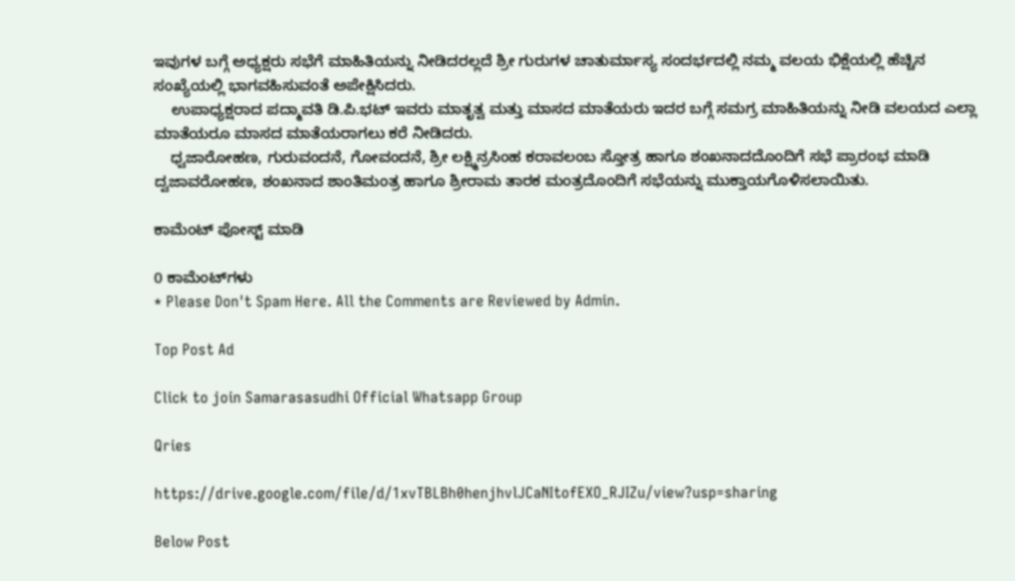ಇವುಗಳ ಬಗ್ಗೆ ಅಧ್ಯಕ್ಷರು ಸಭೆಗೆ ಮಾಹಿತಿಯನ್ನು ನೀಡಿದರಲ್ಲದೆ ಶ್ರೀ ಗುರುಗಳ ಚಾತುರ್ಮಾಸ್ಯ ಸಂದರ್ಭದಲ್ಲಿ ನಮ್ಮ ವಲಯ ಭಿಕ್ಷೆಯಲ್ಲಿ ಹೆಚ್ಚಿನ ಸಂಖ್ಯೆಯಲ್ಲಿ ಭಾಗವಹಿಸುವಂತೆ ಅಪೇಕ್ಷಿಸಿದರು.
    ಉಪಾಧ್ಯಕ್ಷರಾದ ಪದ್ಮಾವತಿ ಡಿ.ಪಿ.ಭಟ್ ಇವರು ಮಾತೃತ್ವ ಮತ್ತು ಮಾಸದ ಮಾತೆಯರು ಇದರ ಬಗ್ಗೆ ಸಮಗ್ರ ಮಾಹಿತಿಯನ್ನು ನೀಡಿ ವಲಯದ ಎಲ್ಲಾ ಮಾತೆಯರೂ ಮಾಸದ ಮಾತೆಯರಾಗಲು ಕರೆ ನೀಡಿದರು.
    ಧ್ವಜಾರೋಹಣ, ಗುರುವಂದನೆ, ಗೋವಂದನೆ, ಶ್ರೀ ಲಕ್ಷ್ಮಿನ್ರಸಿಂಹ ಕರಾವಲಂಬ ಸ್ತೋತ್ರ ಹಾಗೂ ಶಂಖನಾದದೊಂದಿಗೆ ಸಭೆ ಪ್ರಾರಂಭ ಮಾಡಿ ದ್ವಜಾವರೋಹಣ, ಶಂಖನಾದ ಶಾಂತಿಮಂತ್ರ ಹಾಗೂ ಶ್ರೀರಾಮ ತಾರಕ ಮಂತ್ರದೊಂದಿಗೆ ಸಭೆಯನ್ನು ಮುಕ್ತಾಯಗೊಳಿಸಲಾಯಿತು.

ಕಾಮೆಂಟ್‌‌ ಪೋಸ್ಟ್‌ ಮಾಡಿ

0 ಕಾಮೆಂಟ್‌ಗಳು
* Please Don't Spam Here. All the Comments are Reviewed by Admin.

Top Post Ad

Click to join Samarasasudhi Official Whatsapp Group

Qries

https://drive.google.com/file/d/1xvTBLBh0henjhvlJCaNItofEXO_RJIZu/view?usp=sharing

Below Post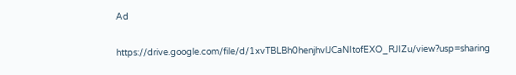Ad

https://drive.google.com/file/d/1xvTBLBh0henjhvlJCaNItofEXO_RJIZu/view?usp=sharing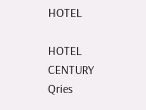HOTEL

HOTEL
CENTURY
Qries